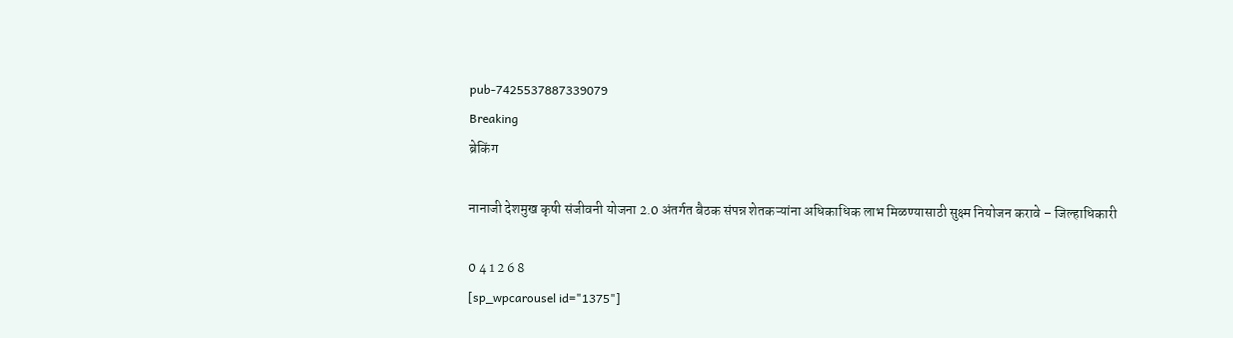pub-7425537887339079
Breaking
ब्रेकिंग

नानाजी देशमुख कृषी संजीवनी योजना 2.0 अंतर्गत बैठक संपन्न शेतकऱ्यांना अधिकाधिक लाभ मिळण्यासाठी सुक्ष्म नियोजन करावे – जिल्हाधिकारी

0 4 1 2 6 8
[sp_wpcarousel id="1375"]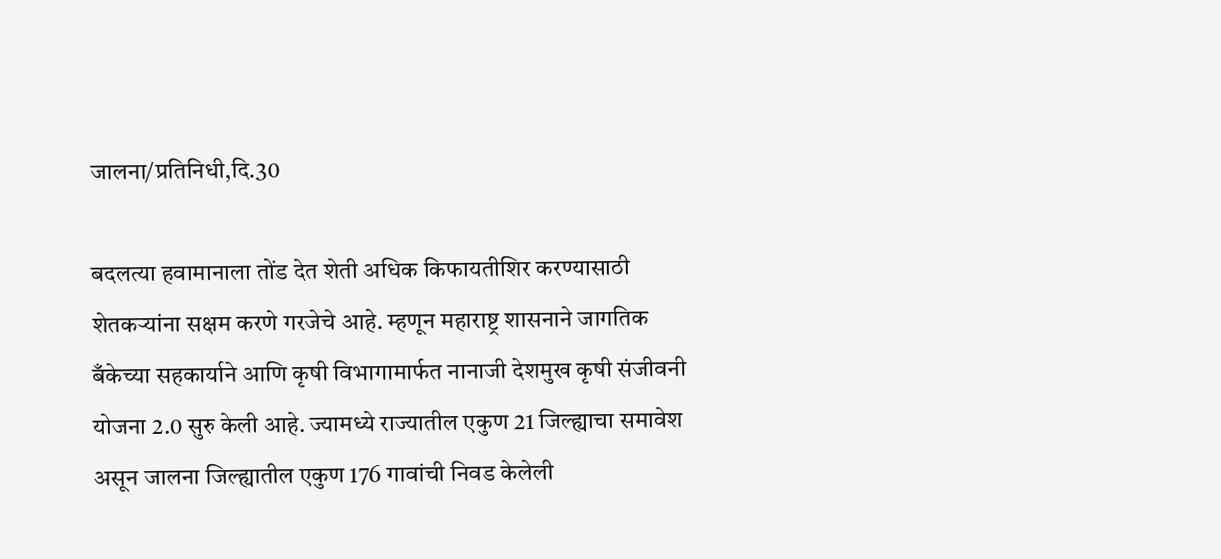जालना/प्रतिनिधी,दि.30

बदलत्या हवामानाला तोंड देत शेती अधिक किफायतीशिर करण्यासाठी शेतकऱ्यांना सक्षम करणे गरजेचे आहे. म्हणून महाराष्ट्र शासनाने जागतिक बँकेच्या सहकार्याने आणि कृषी विभागामार्फत नानाजी देशमुख कृषी संजीवनी योजना 2.0 सुरु केली आहे. ज्यामध्ये राज्यातील एकुण 21 जिल्ह्याचा समावेश असून जालना जिल्ह्यातील एकुण 176 गावांची निवड केलेली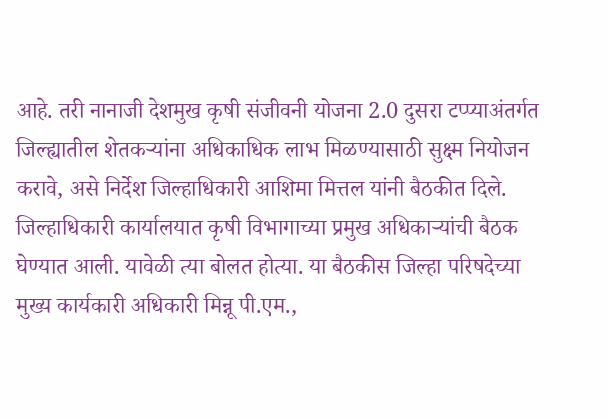आहे. तरी नानाजी देशमुख कृषी संजीवनी योजना 2.0 दुसरा टप्प्याअंतर्गत जिल्ह्यातील शेतकऱ्यांना अधिकाधिक लाभ मिळण्यासाठी सुक्ष्म नियोजन करावे, असे निर्देश जिल्हाधिकारी आशिमा मित्तल यांनी बैठकीत दिले.
जिल्हाधिकारी कार्यालयात कृषी विभागाच्या प्रमुख अधिकाऱ्यांची बैठक घेण्यात आली. यावेळी त्या बोलत होत्या. या बैठकीस जिल्हा परिषदेच्या मुख्य कार्यकारी अधिकारी मिन्नू पी.एम.,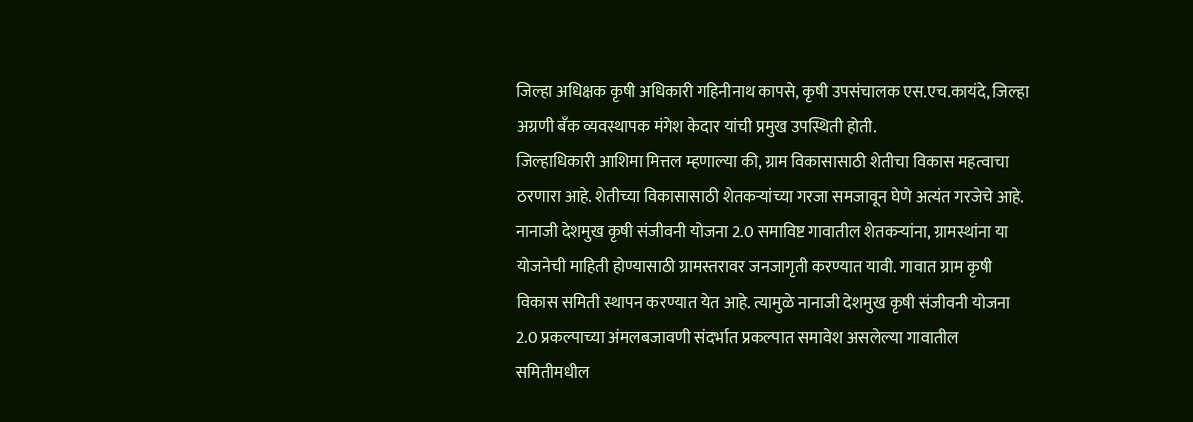जिल्हा अधिक्षक कृषी अधिकारी गहिनीनाथ कापसे, कृषी उपसंचालक एस.एच.कायंदे, जिल्हा अग्रणी बँक व्यवस्थापक मंगेश केदार यांची प्रमुख उपस्थिती होती.
जिल्हाधिकारी आशिमा मित्तल म्हणाल्या की, ग्राम विकासासाठी शेतीचा विकास महत्वाचा ठरणारा आहे. शेतीच्या विकासासाठी शेतकऱ्यांच्या गरजा समजावून घेणे अत्यंत गरजेचे आहे. नानाजी देशमुख कृषी संजीवनी योजना 2.0 समाविष्ट गावातील शेतकऱ्यांना, ग्रामस्थांना या योजनेची माहिती होण्यासाठी ग्रामस्तरावर जनजागृती करण्यात यावी. गावात ग्राम कृषी विकास समिती स्थापन करण्यात येत आहे. त्यामुळे नानाजी देशमुख कृषी संजीवनी योजना 2.0 प्रकल्पाच्या अंमलबजावणी संदर्भात प्रकल्पात समावेश असलेल्या गावातील समितीमधील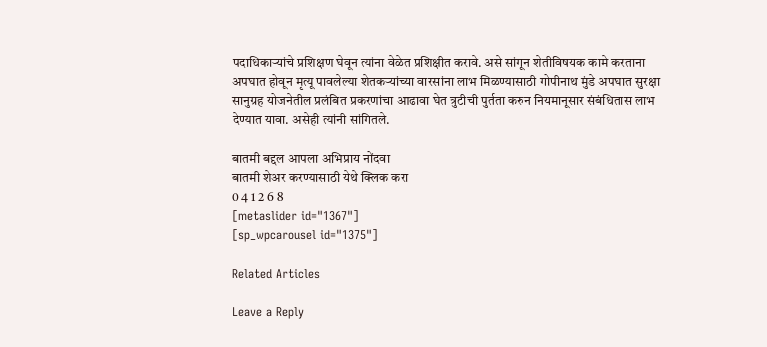पदाधिकाऱ्यांचे प्रशिक्षण घेवून त्यांना वेळेत प्रशिक्षीत करावे. असे सांगून शेतीविषयक कामे करताना अपघात होवून मृत्यू पावलेल्या शेतकऱ्यांच्या वारसांना लाभ मिळण्यासाठी गोपीनाथ मुंडे अपघात सुरक्षा सानुग्रह योजनेतील प्रलंबित प्रकरणांचा आढावा घेत त्रुटीची पुर्तता करुन नियमानूसार संबंधितास लाभ देण्यात यावा. असेही त्यांनी सांगितले.

बातमी बद्दल आपला अभिप्राय नोंदवा
बातमी शेअर करण्यासाठी येथे क्लिक करा
0 4 1 2 6 8
[metaslider id="1367"]
[sp_wpcarousel id="1375"]

Related Articles

Leave a Reply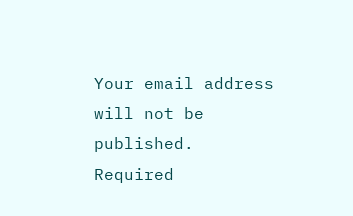Your email address will not be published. Required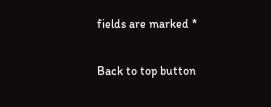fields are marked *

Back to top button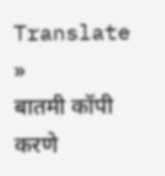Translate »
बातमी कॉपी करणे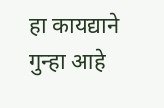हा कायद्याने गुन्हा आहे